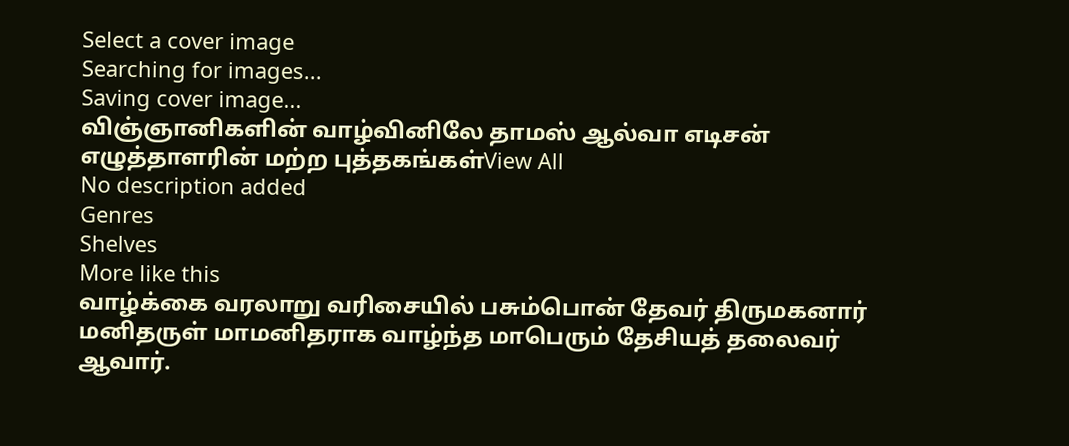Select a cover image
Searching for images...
Saving cover image...
விஞ்ஞானிகளின் வாழ்வினிலே தாமஸ் ஆல்வா எடிசன்
எழுத்தாளரின் மற்ற புத்தகங்கள்View All
No description added
Genres
Shelves
More like this
வாழ்க்கை வரலாறு வரிசையில் பசும்பொன் தேவர் திருமகனார்
மனிதருள் மாமனிதராக வாழ்ந்த மாபெரும் தேசியத் தலைவர் ஆவார்.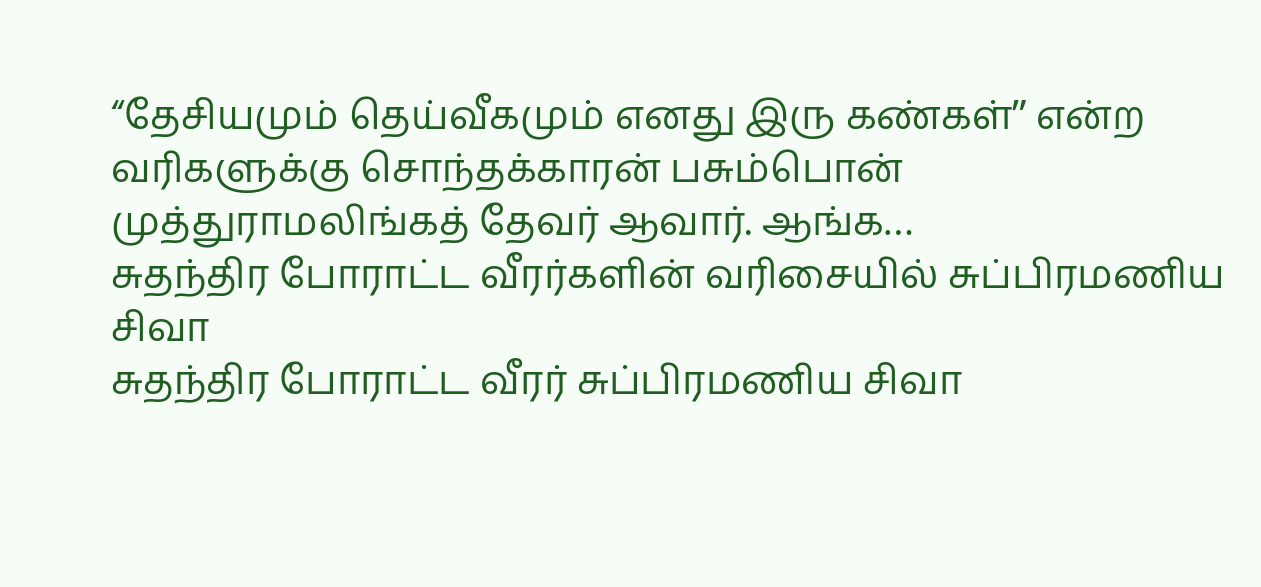“தேசியமும் தெய்வீகமும் எனது இரு கண்கள்ˮ என்ற வரிகளுக்கு சொந்தக்காரன் பசும்பொன் முத்துராமலிங்கத் தேவர் ஆவார். ஆங்க…
சுதந்திர போராட்ட வீரர்களின் வரிசையில் சுப்பிரமணிய சிவா
சுதந்திர போராட்ட வீரர் சுப்பிரமணிய சிவா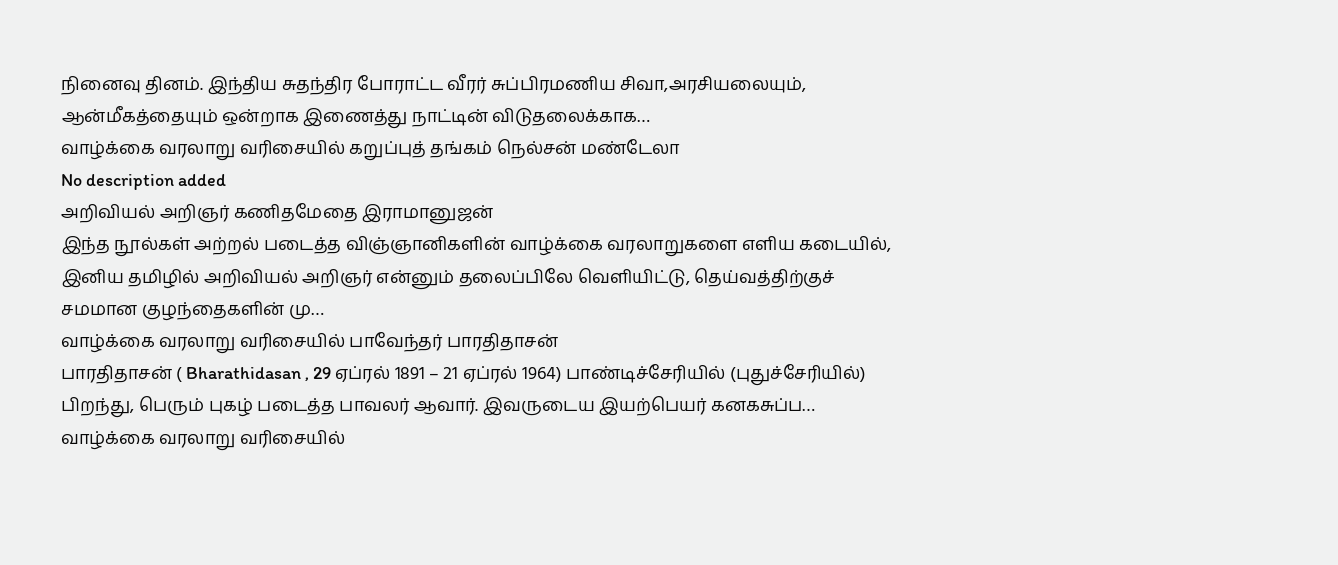நினைவு தினம். இந்திய சுதந்திர போராட்ட வீரர் சுப்பிரமணிய சிவா,அரசியலையும், ஆன்மீகத்தையும் ஒன்றாக இணைத்து நாட்டின் விடுதலைக்காக…
வாழ்க்கை வரலாறு வரிசையில் கறுப்புத் தங்கம் நெல்சன் மண்டேலா
No description added
அறிவியல் அறிஞர் கணிதமேதை இராமானுஜன்
இந்த நூல்கள் அற்றல் படைத்த விஞ்ஞானிகளின் வாழ்க்கை வரலாறுகளை எளிய கடையில், இனிய தமிழில் அறிவியல் அறிஞர் என்னும் தலைப்பிலே வெளியிட்டு, தெய்வத்திற்குச் சமமான குழந்தைகளின் மு…
வாழ்க்கை வரலாறு வரிசையில் பாவேந்தர் பாரதிதாசன்
பாரதிதாசன் ( Bharathidasan , 29 ஏப்ரல் 1891 – 21 ஏப்ரல் 1964) பாண்டிச்சேரியில் (புதுச்சேரியில்) பிறந்து, பெரும் புகழ் படைத்த பாவலர் ஆவார். இவருடைய இயற்பெயர் கனகசுப்ப…
வாழ்க்கை வரலாறு வரிசையில்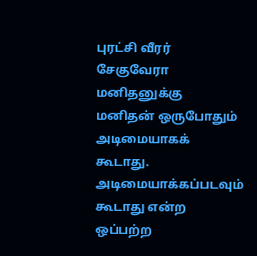புரட்சி வீரர் சேகுவேரா
மனிதனுக்கு மனிதன் ஒருபோதும் அடிமையாகக் கூடாது. அடிமையாக்கப்படவும் கூடாது என்ற ஒப்பற்ற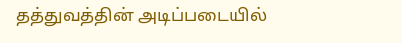தத்துவத்தின் அடிப்படையில்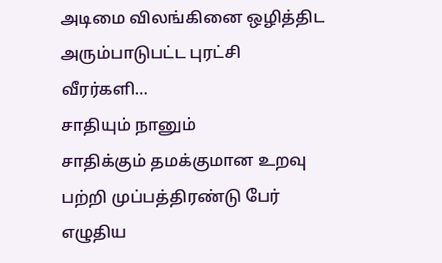அடிமை விலங்கினை ஒழித்திட அரும்பாடுபட்ட புரட்சி வீரர்களி…
சாதியும் நானும்
சாதிக்கும் தமக்குமான உறவு பற்றி முப்பத்திரண்டு பேர் எழுதிய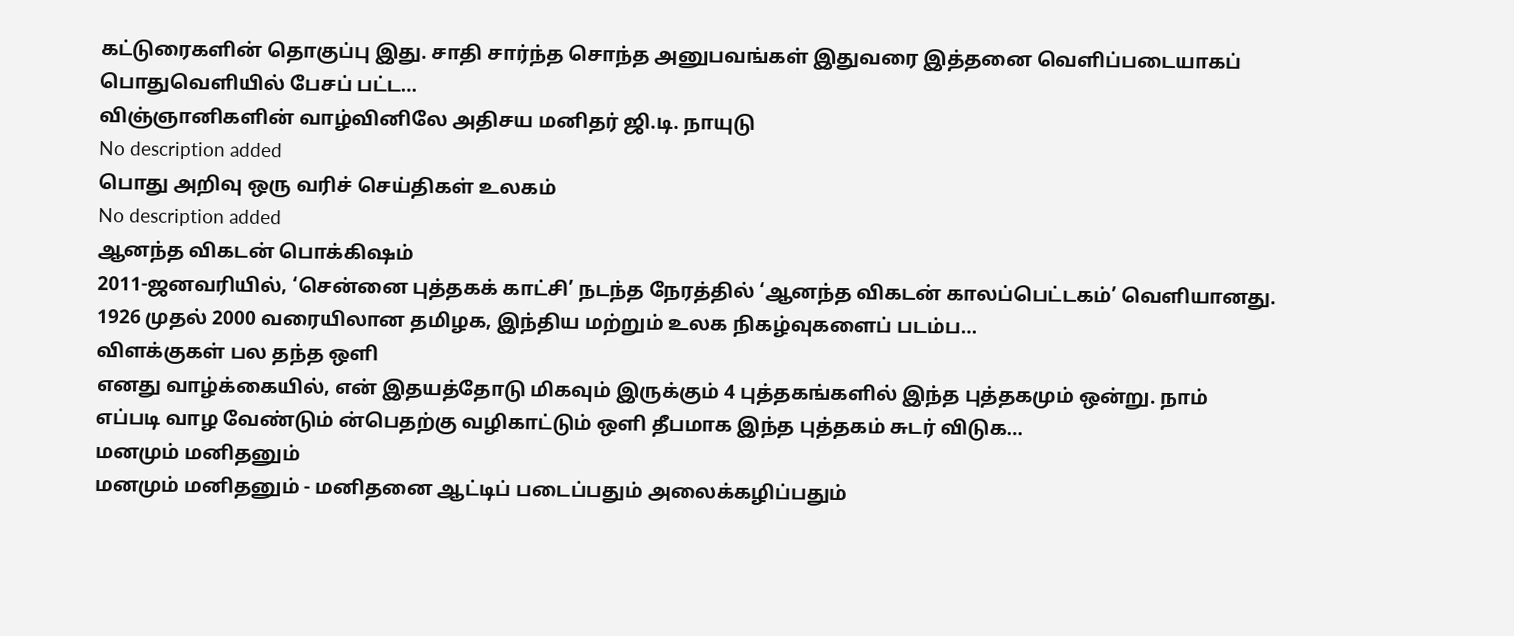கட்டுரைகளின் தொகுப்பு இது. சாதி சார்ந்த சொந்த அனுபவங்கள் இதுவரை இத்தனை வெளிப்படையாகப் பொதுவெளியில் பேசப் பட்ட…
விஞ்ஞானிகளின் வாழ்வினிலே அதிசய மனிதர் ஜி.டி. நாயுடு
No description added
பொது அறிவு ஒரு வரிச் செய்திகள் உலகம்
No description added
ஆனந்த விகடன் பொக்கிஷம்
2011-ஜனவரியில், ‘சென்னை புத்தகக் காட்சி’ நடந்த நேரத்தில் ‘ஆனந்த விகடன் காலப்பெட்டகம்’ வெளியானது. 1926 முதல் 2000 வரையிலான தமிழக, இந்திய மற்றும் உலக நிகழ்வுகளைப் படம்ப…
விளக்குகள் பல தந்த ஒளி
எனது வாழ்க்கையில், என் இதயத்தோடு மிகவும் இருக்கும் 4 புத்தகங்களில் இந்த புத்தகமும் ஒன்று. நாம் எப்படி வாழ வேண்டும் ன்பெதற்கு வழிகாட்டும் ஒளி தீபமாக இந்த புத்தகம் சுடர் விடுக…
மனமும் மனிதனும்
மனமும் மனிதனும் - மனிதனை ஆட்டிப் படைப்பதும் அலைக்கழிப்பதும்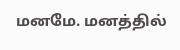மனமே. மனத்தில்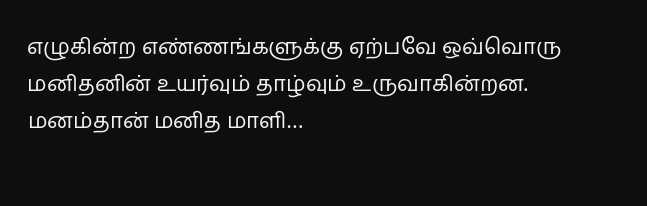எழுகின்ற எண்ணங்களுக்கு ஏற்பவே ஒவ்வொரு மனிதனின் உயர்வும் தாழ்வும் உருவாகின்றன. மனம்தான் மனித மாளி…